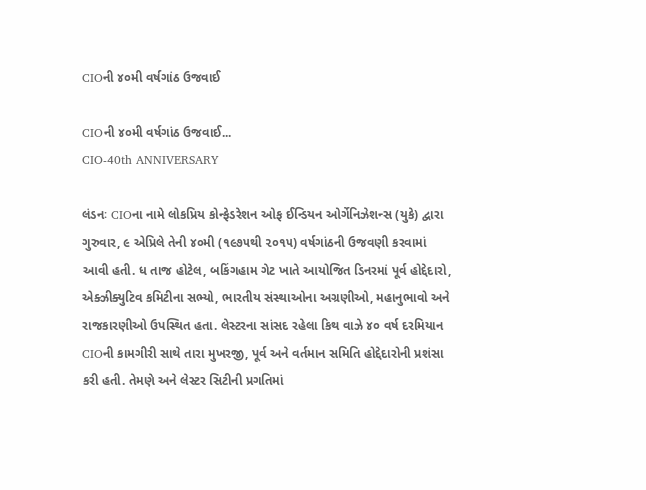CIOની ૪૦મી વર્ષગાંઠ ઉજવાઈ

CIOની ૪૦મી વર્ષગાંઠ ઉજવાઈ...
CIO-40th ANNIVERSARY

લંડનઃ CIOના નામે લોકપ્રિય કોન્ફેડરેશન ઓફ ઈન્ડિયન ઓર્ગેનિઝેશન્સ (યુકે) દ્વારા ગુરુવાર, ૯ એપ્રિલે તેની ૪૦મી (૧૯૭૫થી ૨૦૧૫) વર્ષગાંઠની ઉજવણી કરવામાં આવી હતી. ધ તાજ હોટેલ, બકિંગહામ ગેટ ખાતે આયોજિત ડિનરમાં પૂર્વ હોદ્દેદારો, એક્ઝીક્યુટિવ કમિટીના સભ્યો, ભારતીય સંસ્થાઓના અગ્રણીઓ, મહાનુભાવો અને રાજકારણીઓ ઉપસ્થિત હતા. લેસ્ટરના સાંસદ રહેલા કિથ વાઝે ૪૦ વર્ષ દરમિયાન CIOની કામગીરી સાથે તારા મુખરજી, પૂર્વ અને વર્તમાન સમિતિ હોદ્દેદારોની પ્રશંસા કરી હતી. તેમણે અને લેસ્ટર સિટીની પ્રગતિમાં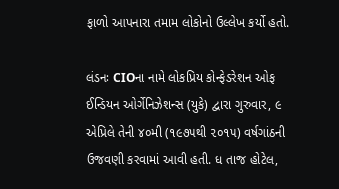ફાળો આપનારા તમામ લોકોનો ઉલ્લેખ કર્યો હતો.

લંડનઃ CIOના નામે લોકપ્રિય કોન્ફેડરેશન ઓફ ઈન્ડિયન ઓર્ગેનિઝેશન્સ (યુકે) દ્વારા ગુરુવાર, ૯ એપ્રિલે તેની ૪૦મી (૧૯૭૫થી ૨૦૧૫) વર્ષગાંઠની ઉજવણી કરવામાં આવી હતી. ધ તાજ હોટેલ,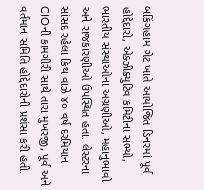બકિંગહામ ગેટ ખાતે આયોજિત ડિનરમાં પૂર્વ હોદ્દેદારો, એક્ઝીક્યુટિવ કમિટીના સભ્યો, ભારતીય સંસ્થાઓના અગ્રણીઓ, મહાનુભાવો અને રાજકારણીઓ ઉપસ્થિત હતા. લેસ્ટરના સાંસદ રહેલા કિથ વાઝે ૪૦ વર્ષ દરમિયાન CIOની કામગીરી સાથે તારા મુખરજી, પૂર્વ અને વર્તમાન સમિતિ હોદ્દેદારોની પ્રશંસા કરી હતી.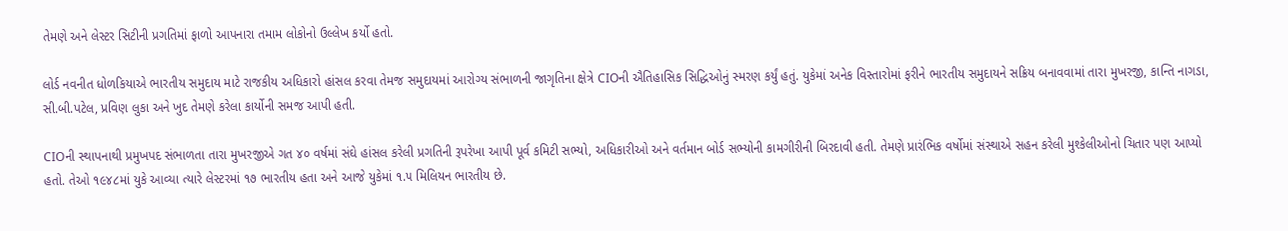તેમણે અને લેસ્ટર સિટીની પ્રગતિમાં ફાળો આપનારા તમામ લોકોનો ઉલ્લેખ કર્યો હતો.

લોર્ડ નવનીત ધોળકિયાએ ભારતીય સમુદાય માટે રાજકીય અધિકારો હાંસલ કરવા તેમજ સમુદાયમાં આરોગ્ય સંભાળની જાગૃતિના ક્ષેત્રે CIOની ઐતિહાસિક સિદ્ધિઓનું સ્મરણ કર્યું હતું. યુકેમાં અનેક વિસ્તારોમાં ફરીને ભારતીય સમુદાયને સક્રિય બનાવવામાં તારા મુખરજી, કાન્તિ નાગડા, સી.બી.પટેલ, પ્રવિણ લુકા અને ખુદ તેમણે કરેલા કાર્યોની સમજ આપી હતી.

CIOની સ્થાપનાથી પ્રમુખપદ સંભાળતા તારા મુખરજીએ ગત ૪૦ વર્ષમાં સંઘે હાંસલ કરેલી પ્રગતિની રૂપરેખા આપી પૂર્વ કમિટી સભ્યો, અધિકારીઓ અને વર્તમાન બોર્ડ સભ્યોની કામગીરીની બિરદાવી હતી. તેમણે પ્રારંભિક વર્ષોમાં સંસ્થાએ સહન કરેલી મુશ્કેલીઓનો ચિતાર પણ આપ્યો હતો. તેઓ ૧૯૪૮માં યુકે આવ્યા ત્યારે લેસ્ટરમાં ૧૭ ભારતીય હતા અને આજે યુકેમાં ૧.૫ મિલિયન ભારતીય છે.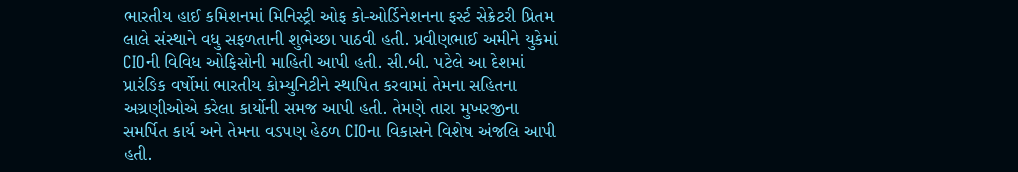ભારતીય હાઈ કમિશનમાં મિનિસ્ટ્રી ઓફ કો-ઓર્ડિનેશનના ફર્સ્ટ સેક્રેટરી પ્રિતમ લાલે સંસ્થાને વધુ સફળતાની શુભેચ્છા પાઠવી હતી. પ્રવીણભાઈ અમીને યુકેમાં CIOની વિવિધ ઓફિસોની માહિતી આપી હતી. સી.બી. પટેલે આ દેશમાં પ્રારંઙિક વર્ષોમાં ભારતીય કોમ્યુનિટીને સ્થાપિત કરવામાં તેમના સહિતના અગ્રણીઓએ કરેલા કાર્યોની સમજ આપી હતી. તેમણે તારા મુખરજીના સમર્પિત કાર્ય અને તેમના વડપણ હેઠળ CIOના વિકાસને વિશેષ અંજલિ આપી હતી.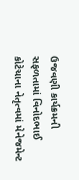ઉજવણી કાર્યક્રમની સફળતામાં વિનોદભાઈ કોટેચાના નેતૃત્વમાં મેનેજમેન્ટ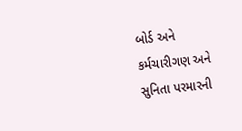બોર્ડ અને કર્મચારીગણ અને સુનિતા પરમારની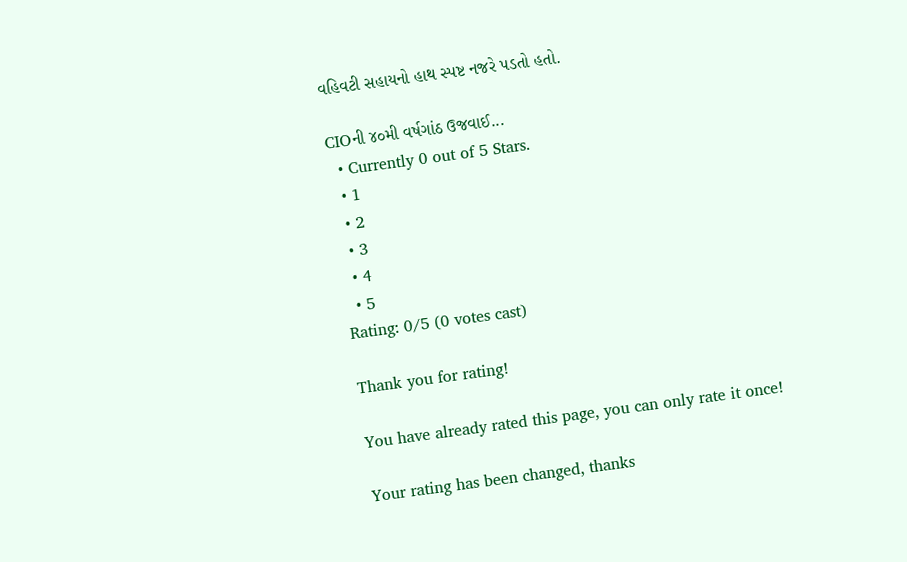વહિવટી સહાયનો હાથ સ્પષ્ટ નજરે પડતો હતો.

CIOની ૪૦મી વર્ષગાંઠ ઉજવાઈ...
  • Currently 0 out of 5 Stars.
  • 1
  • 2
  • 3
  • 4
  • 5
Rating: 0/5 (0 votes cast)

Thank you for rating!

You have already rated this page, you can only rate it once!

Your rating has been changed, thanks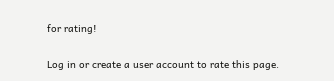for rating!

Log in or create a user account to rate this page.